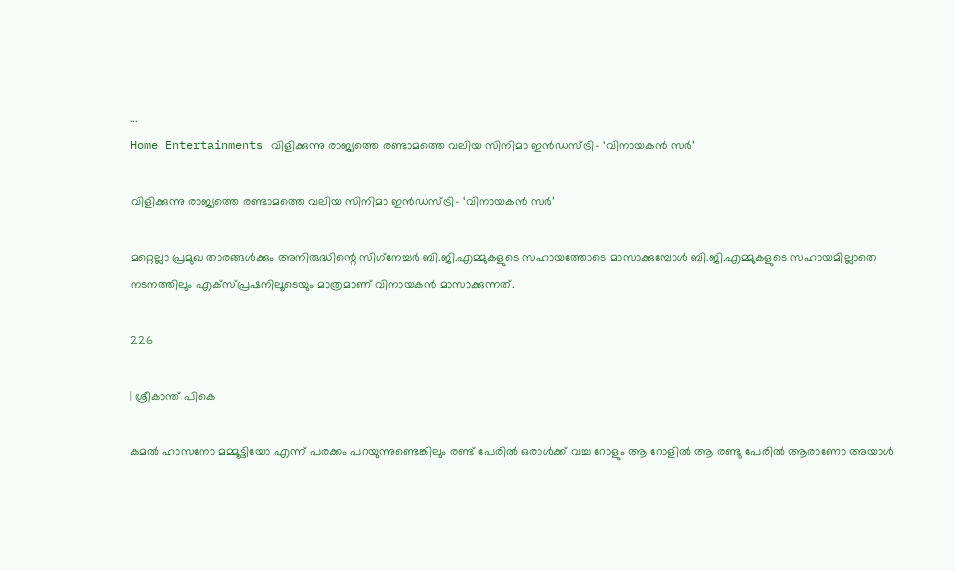...
Home Entertainments വിളിക്കുന്നു രാജ്യത്തെ രണ്ടാമത്തെ വലിയ സിനിമാ ഇൻഡസ്ട്രി- ‘വിനായകൻ സർ’

വിളിക്കുന്നു രാജ്യത്തെ രണ്ടാമത്തെ വലിയ സിനിമാ ഇൻഡസ്ട്രി- ‘വിനായകൻ സർ’

മറ്റെല്ലാ പ്രമുഖ താരങ്ങൾക്കും അനിരുദ്ധിന്റെ സിഗ്‌നേച്ചർ ബി.ജി.എമ്മുകളുടെ സഹായത്തോടെ മാസാക്കുമ്പോൾ ബി.ജി.എമ്മുകളുടെ സഹായമില്ലാതെ നടനത്തിലും എക്സ്പ്രഷനിലൂടെയും മാത്രമാണ് വിനായകൻ മാസാക്കുന്നത്.

226

| ശ്രീകാന്ത് പികെ

കമൽ ഹാസനോ മമ്മൂട്ടിയോ എന്ന് പരക്കം പറയുന്നുണ്ടെങ്കിലും രണ്ട് പേരിൽ ഒരാൾക്ക് വച്ച റോളും ആ റോളിൽ ആ രണ്ടു പേരിൽ ആരാണോ അയാൾ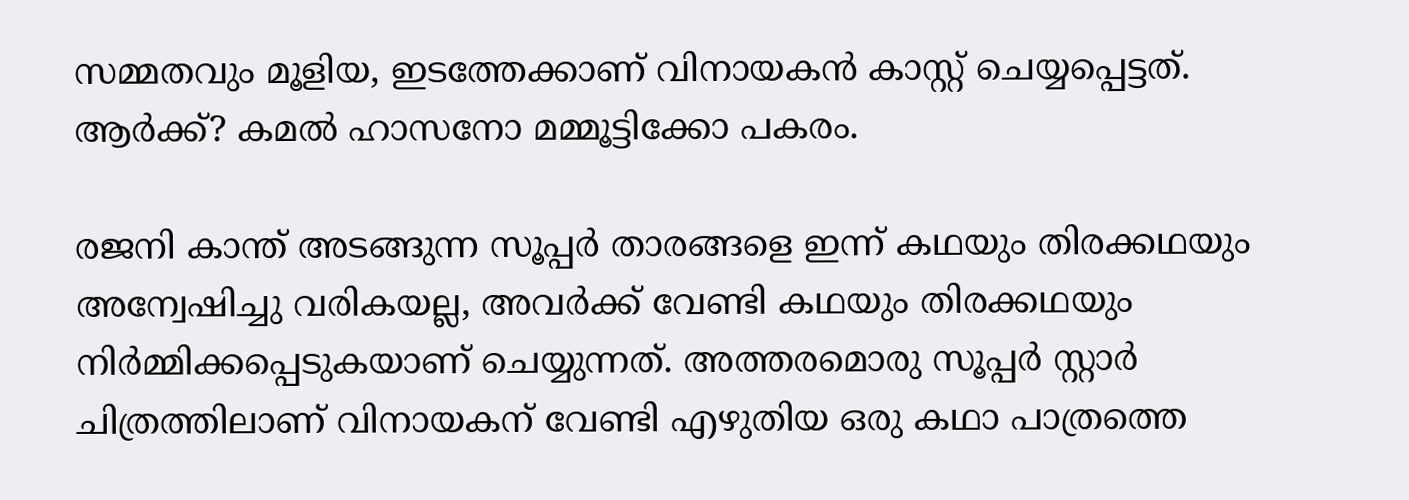സമ്മതവും മൂളിയ, ഇടത്തേക്കാണ് വിനായകൻ കാസ്റ്റ് ചെയ്യപ്പെട്ടത്. ആർക്ക്? കമൽ ഹാസനോ മമ്മൂട്ടിക്കോ പകരം.

രജനി കാന്ത്‌ അടങ്ങുന്ന സൂപ്പർ താരങ്ങളെ ഇന്ന് കഥയും തിരക്കഥയും അന്വേഷിച്ചു വരികയല്ല, അവർക്ക് വേണ്ടി കഥയും തിരക്കഥയും നിർമ്മിക്കപ്പെടുകയാണ് ചെയ്യുന്നത്. അത്തരമൊരു സൂപ്പർ സ്റ്റാർ ചിത്രത്തിലാണ് വിനായകന് വേണ്ടി എഴുതിയ ഒരു കഥാ പാത്രത്തെ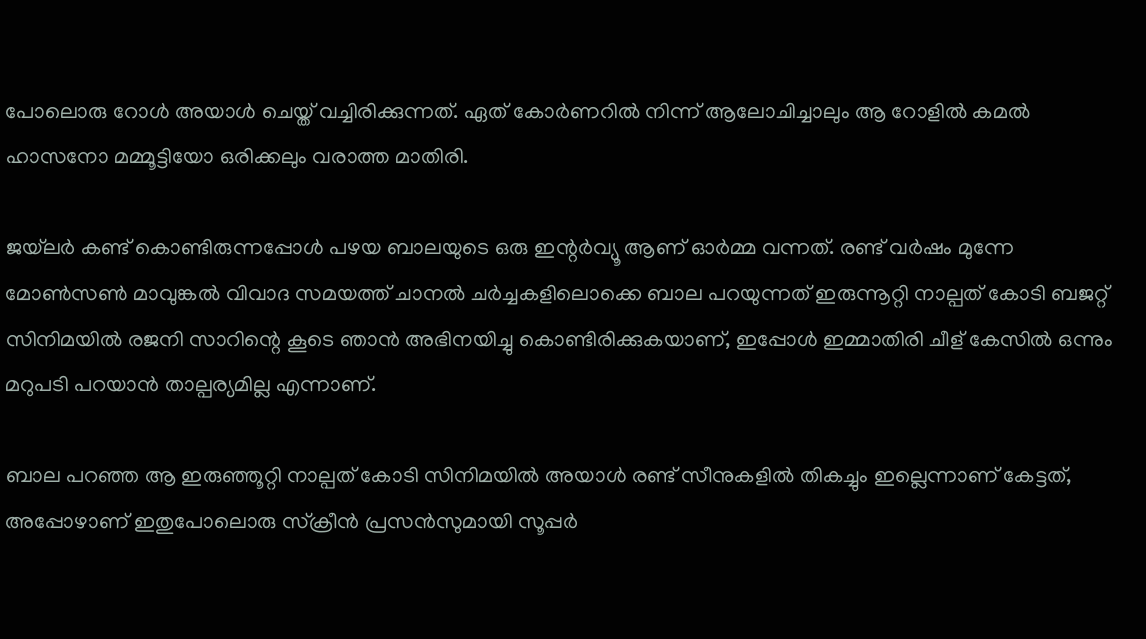പോലൊരു റോൾ അയാൾ ചെയ്ത് വച്ചിരിക്കുന്നത്. ഏത് കോർണറിൽ നിന്ന് ആലോചിച്ചാലും ആ റോളിൽ കമൽ ഹാസനോ മമ്മൂട്ടിയോ ഒരിക്കലും വരാത്ത മാതിരി.

ജയ്‌ലർ കണ്ട് കൊണ്ടിരുന്നപ്പോൾ പഴയ ബാലയുടെ ഒരു ഇന്റർവ്യൂ ആണ് ഓർമ്മ വന്നത്. രണ്ട് വർഷം മുന്നേ മോൺസൺ മാവുങ്കൽ വിവാദ സമയത്ത് ചാനൽ ചർച്ചകളിലൊക്കെ ബാല പറയുന്നത് ഇരുന്നൂറ്റി നാല്പത് കോടി ബജറ്റ് സിനിമയിൽ രജനി സാറിന്റെ കൂടെ ഞാൻ അഭിനയിച്ചു കൊണ്ടിരിക്കുകയാണ്, ഇപ്പോൾ ഇമ്മാതിരി ചീള് കേസിൽ ഒന്നും മറുപടി പറയാൻ താല്പര്യമില്ല എന്നാണ്.

ബാല പറഞ്ഞ ആ ഇരുഞ്ഞൂറ്റി നാല്പത് കോടി സിനിമയിൽ അയാൾ രണ്ട് സീനുകളിൽ തികച്ചും ഇല്ലെന്നാണ് കേട്ടത്, അപ്പോഴാണ് ഇതുപോലൊരു സ്ക്രീൻ പ്രസൻസുമായി സൂപ്പർ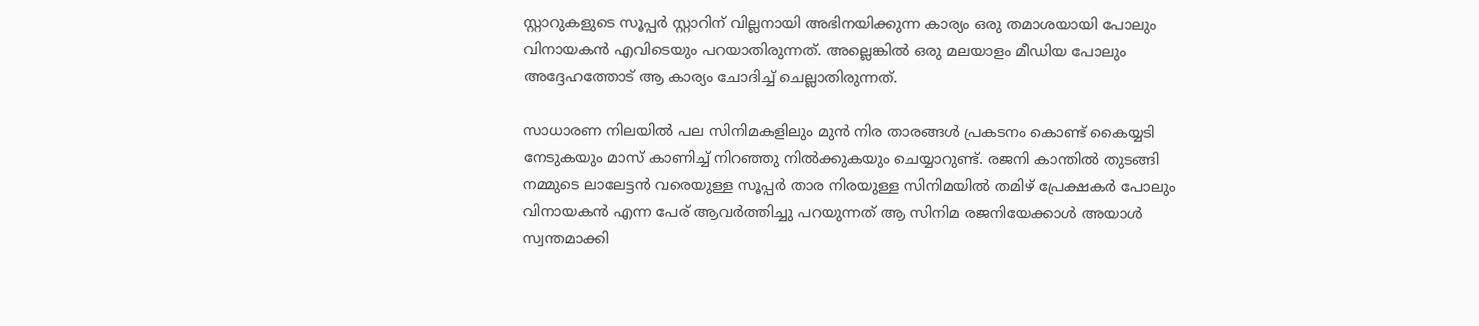സ്റ്റാറുകളുടെ സൂപ്പർ സ്റ്റാറിന് വില്ലനായി അഭിനയിക്കുന്ന കാര്യം ഒരു തമാശയായി പോലും വിനായകൻ എവിടെയും പറയാതിരുന്നത്. അല്ലെങ്കിൽ ഒരു മലയാളം മീഡിയ പോലും അദ്ദേഹത്തോട് ആ കാര്യം ചോദിച്ച് ചെല്ലാതിരുന്നത്.

സാധാരണ നിലയിൽ പല സിനിമകളിലും മുൻ നിര താരങ്ങൾ പ്രകടനം കൊണ്ട് കൈയ്യടി നേടുകയും മാസ് കാണിച്ച് നിറഞ്ഞു നിൽക്കുകയും ചെയ്യാറുണ്ട്. രജനി കാന്തിൽ തുടങ്ങി നമ്മുടെ ലാലേട്ടൻ വരെയുള്ള സൂപ്പർ താര നിരയുള്ള സിനിമയിൽ തമിഴ് പ്രേക്ഷകർ പോലും വിനായകൻ എന്ന പേര് ആവർത്തിച്ചു പറയുന്നത് ആ സിനിമ രജനിയേക്കാൾ അയാൾ സ്വന്തമാക്കി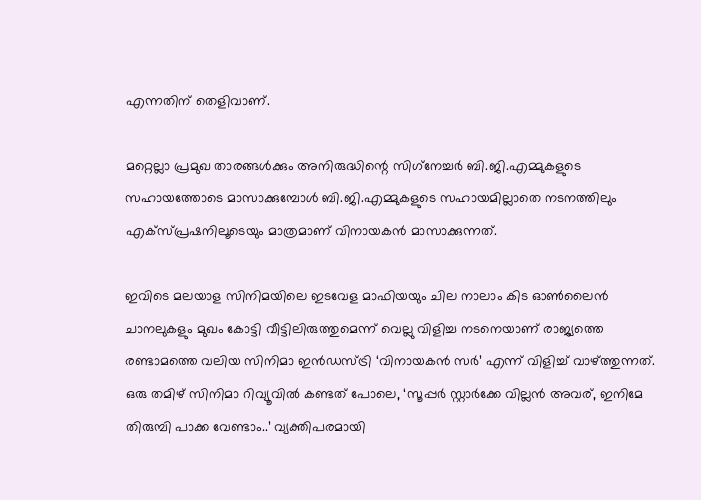എന്നതിന് തെളിവാണ്.

മറ്റെല്ലാ പ്രമുഖ താരങ്ങൾക്കും അനിരുദ്ധിന്റെ സിഗ്‌നേച്ചർ ബി.ജി.എമ്മുകളുടെ സഹായത്തോടെ മാസാക്കുമ്പോൾ ബി.ജി.എമ്മുകളുടെ സഹായമില്ലാതെ നടനത്തിലും എക്സ്പ്രഷനിലൂടെയും മാത്രമാണ് വിനായകൻ മാസാക്കുന്നത്.

ഇവിടെ മലയാള സിനിമയിലെ ഇടവേള മാഫിയയും ചില നാലാം കിട ഓൺലൈൻ ചാനലുകളും മുഖം കോട്ടി വീട്ടിലിരുത്തുമെന്ന് വെല്ലു വിളിച്ച നടനെയാണ് രാജ്യത്തെ രണ്ടാമത്തെ വലിയ സിനിമാ ഇൻഡസ്ട്രി ‘വിനായകൻ സർ’ എന്ന് വിളിച്ച് വാഴ്ത്തുന്നത്. ഒരു തമിഴ് സിനിമാ റിവ്യൂവിൽ കണ്ടത് പോലെ, ‘സൂപ്പർ സ്റ്റാർക്കേ വില്ലൻ അവര്, ഇനിമേ തിരുമ്പി പാക്ക വേണ്ടാം..’ വ്യക്തിപരമായി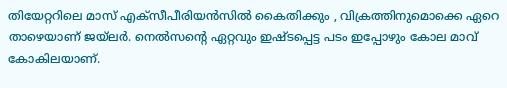തിയേറ്ററിലെ മാസ് എക്‌സീപീരിയൻസിൽ കൈതിക്കും , വിക്രത്തിനുമൊക്കെ ഏറെ താഴെയാണ് ജയ്ലർ. നെൽസന്റെ ഏറ്റവും ഇഷ്ടപ്പെട്ട പടം ഇപ്പോഴും കോല മാവ് കോകിലയാണ്.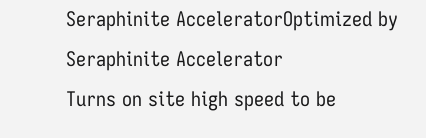Seraphinite AcceleratorOptimized by Seraphinite Accelerator
Turns on site high speed to be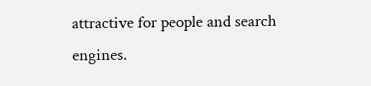attractive for people and search engines.